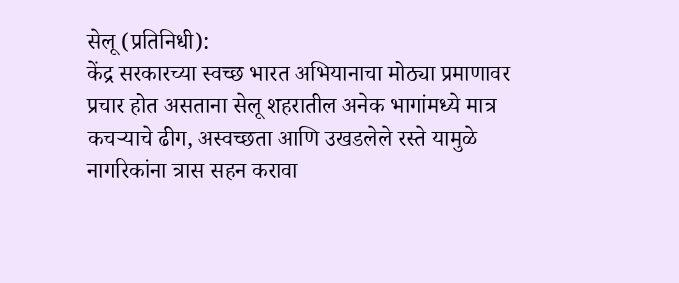सेलू (प्रतिनिधी):
केंद्र सरकारच्या स्वच्छ भारत अभियानाचा मोठ्या प्रमाणावर प्रचार होत असताना सेलू शहरातील अनेक भागांमध्ये मात्र कचऱ्याचे ढीग, अस्वच्छता आणि उखडलेले रस्ते यामुळे नागरिकांना त्रास सहन करावा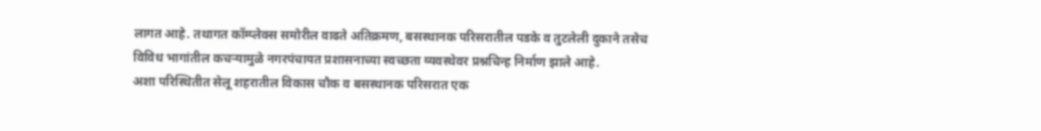लागत आहे. तथागत कॉम्प्लेक्स समोरील वाढते अतिक्रमण, बसस्थानक परिसरातील पडके व तुटलेली दुकाने तसेच विविध भागांतील कचऱ्यामुळे नगरपंचायत प्रशासनाच्या स्वच्छता व्यवस्थेवर प्रश्नचिन्ह निर्माण झाले आहे.
अशा परिस्थितीत सेलू शहरातील विकास चौक व बसस्थानक परिसरात एक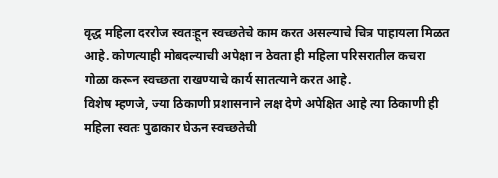वृद्ध महिला दररोज स्वतःहून स्वच्छतेचे काम करत असल्याचे चित्र पाहायला मिळत आहे. कोणत्याही मोबदल्याची अपेक्षा न ठेवता ही महिला परिसरातील कचरा गोळा करून स्वच्छता राखण्याचे कार्य सातत्याने करत आहे.
विशेष म्हणजे, ज्या ठिकाणी प्रशासनाने लक्ष देणे अपेक्षित आहे त्या ठिकाणी ही महिला स्वतः पुढाकार घेऊन स्वच्छतेची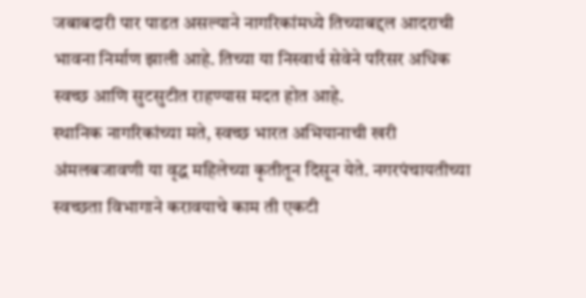जबाबदारी पार पाडत असल्याने नागरिकांमध्ये तिच्याबद्दल आदराची भावना निर्माण झाली आहे. तिच्या या निस्वार्थ सेवेने परिसर अधिक स्वच्छ आणि सुटसुटीत राहण्यास मदत होत आहे.
स्थानिक नागरिकांच्या मते, स्वच्छ भारत अभियानाची खरी अंमलबजावणी या वृद्ध महिलेच्या कृतीतून दिसून येते. नगरपंचायतीच्या स्वच्छता विभागाने करावयाचे काम ती एकटी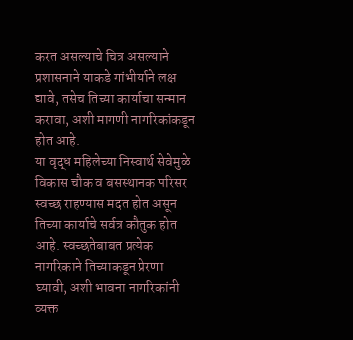करत असल्याचे चित्र असल्याने प्रशासनाने याकडे गांभीर्याने लक्ष द्यावे, तसेच तिच्या कार्याचा सन्मान करावा, अशी मागणी नागरिकांकडून होत आहे.
या वृद्ध महिलेच्या निस्वार्थ सेवेमुळे विकास चौक व बसस्थानक परिसर स्वच्छ राहण्यास मदत होत असून तिच्या कार्याचे सर्वत्र कौतुक होत आहे. स्वच्छतेबाबत प्रत्येक नागरिकाने तिच्याकडून प्रेरणा घ्यावी, अशी भावना नागरिकांनी व्यक्त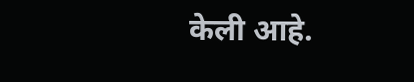केली आहे.